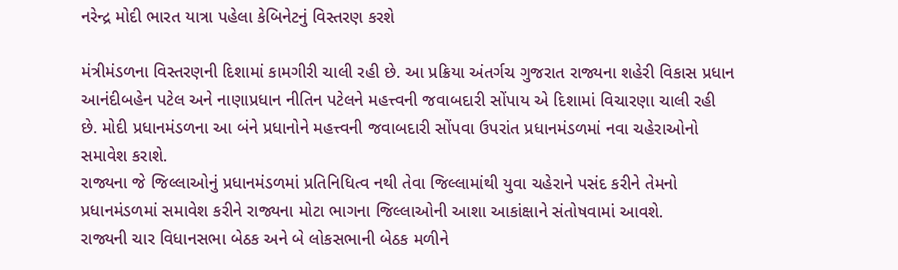નરેન્દ્ર મોદી ભારત યાત્રા પહેલા કેબિનેટનું વિસ્તરણ કરશે

મંત્રીમંડળના વિસ્તરણની દિશામાં કામગીરી ચાલી રહી છે. આ પ્રક્રિયા અંતર્ગચ ગુજરાત રાજ્યના શહેરી વિકાસ પ્રધાન આનંદીબહેન પટેલ અને નાણાપ્રધાન નીતિન પટેલને મહત્ત્વની જવાબદારી સોંપાય એ દિશામાં વિચારણા ચાલી રહી છે. મોદી પ્રધાનમંડળના આ બંને પ્રધાનોને મહત્ત્વની જવાબદારી સોંપવા ઉપરાંત પ્રધાનમંડળમાં નવા ચહેરાઓનો સમાવેશ કરાશે.
રાજ્યના જે જિલ્લાઓનું પ્રધાનમંડળમાં પ્રતિનિધિત્વ નથી તેવા જિલ્લામાંથી યુવા ચહેરાને પસંદ કરીને તેમનો પ્રધાનમંડળમાં સમાવેશ કરીને રાજ્યના મોટા ભાગના જિલ્લાઓની આશા આકાંક્ષાને સંતોષવામાં આવશે.
રાજ્યની ચાર વિધાનસભા બેઠક અને બે લોકસભાની બેઠક મળીને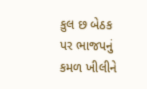કુલ છ બેઠક પર ભાજપનું કમળ ખીલીને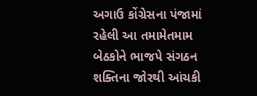અગાઉ કોંગ્રેસના પંજામાં રહેલી આ તમામેતમામ બેઠકોને ભાજપે સંગઠન શક્તિના જોરથી આંચકી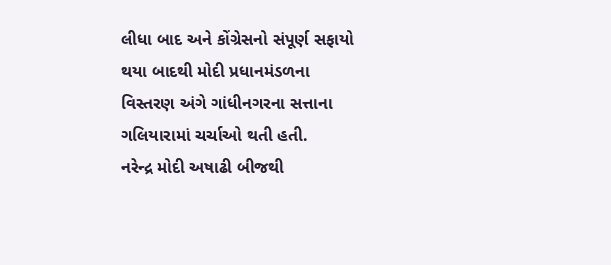લીધા બાદ અને કોંગ્રેસનો સંપૂર્ણ સફાયો થયા બાદથી મોદી પ્રધાનમંડળના વિસ્તરણ અંગે ગાંધીનગરના સત્તાના ગલિયારામાં ચર્ચાઓ થતી હતી.
નરેન્દ્ર મોદી અષાઢી બીજથી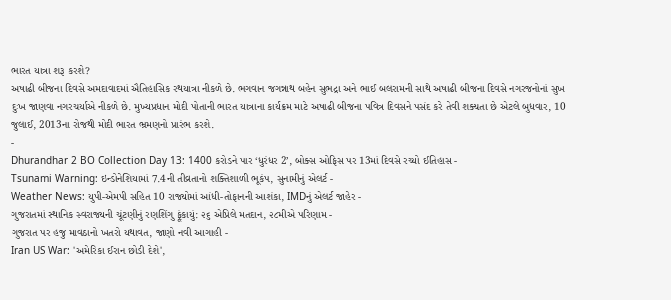ભારત યાત્રા શરૂ કરશે?
અષાઢી બીજના દિવસે અમદાવાદમાં ઐતિહાસિક રથયાત્રા નીકળે છે. ભગવાન જગન્નાથ બહેન સુભદ્રા અને ભાઈ બલરામની સાથે અષાઢી બીજના દિવસે નગરજનોનાં સુખ દુઃખ જાણવા નગરચર્યાએ નીકળે છે. મુખ્યપ્રધાન મોદી પોતાની ભારત યાત્રાના કાર્યક્રમ માટે અષાઢી બીજના પવિત્ર દિવસને પસંદ કરે તેવી શક્યતા છે એટલે બુધવાર, 10 જુલાઈ, 2013ના રોજથી મોદી ભારત ભ્રમણનો પ્રારંભ કરશે.
-
Dhurandhar 2 BO Collection Day 13: 1400 કરોડને પાર ‘ધુરંધર 2’, બોક્સ ઓફિસ પર 13માં દિવસે રચ્યો ઈતિહાસ -
Tsunami Warning: ઇન્ડોનેશિયામાં 7.4ની તીવ્રતાનો શક્તિશાળી ભૂકંપ, સુનામીનું એલર્ટ -
Weather News: યુપી-એમપી સહિત 10 રાજ્યોમાં આંધી-તોફાનની આશંકા, IMDનું એલર્ટ જાહેર -
ગુજરાતમાં સ્થાનિક સ્વરાજ્યની ચૂંટણીનું રણશિંગુ ફૂંકાયું: ૨૬ એપ્રિલે મતદાન, ૨૮મીએ પરિણામ -
ગુજરાત પર હજુ માવઠાનો ખતરો યથાવત, જાણો નવી આગાહી -
Iran US War: 'અમેરિકા ઈરાન છોડી દેશે',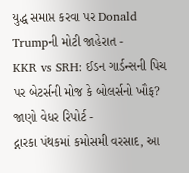યુદ્ધ સમાપ્ત કરવા પર Donald Trumpની મોટી જાહેરાત -
KKR vs SRH: ઈડન ગાર્ડન્સની પિચ પર બેટર્સની મોજ કે બોલર્સનો ખૌફ? જાણો વેધર રિપોર્ટ -
દ્નારકા પંથકમાં કમોસમી વરસાદ, આ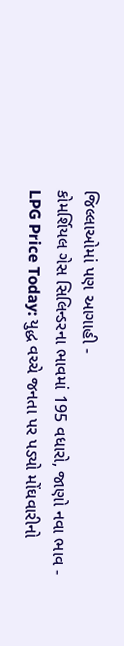જિલ્લાઓમાં પણ આગાહી -
કોમર્શિયલ ગેસ સિલિન્ડરના ભાવમાં 195 વધારો, જાણો નવા ભાવ -
LPG Price Today: યુદ્ધ વચ્ચે જનતા પર પડ્યો મોંઘવારીનો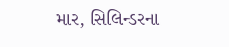માર, સિલિન્ડરના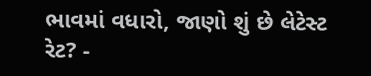ભાવમાં વધારો, જાણો શું છે લેટેસ્ટ રેટ? -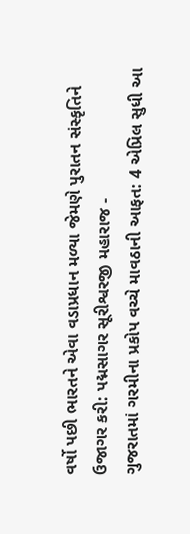વર્ષો પછી ભારતને એવા વડાપ્રધાન મળ્યા જેમણે પુરાતન સંસ્કૃતિને ઉજાગર કરી: પદ્મસાગર સૂરીશ્વરજી મહારાજ -
ગુજરાતમાં ગરમીના પ્રકોપ વચ્ચે માવઠાની આફત: 4 એપ્રિલ સુધી આ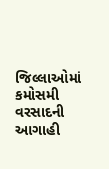જિલ્લાઓમાં કમોસમી વરસાદની આગાહી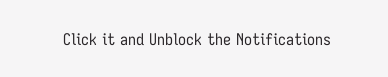Click it and Unblock the Notifications